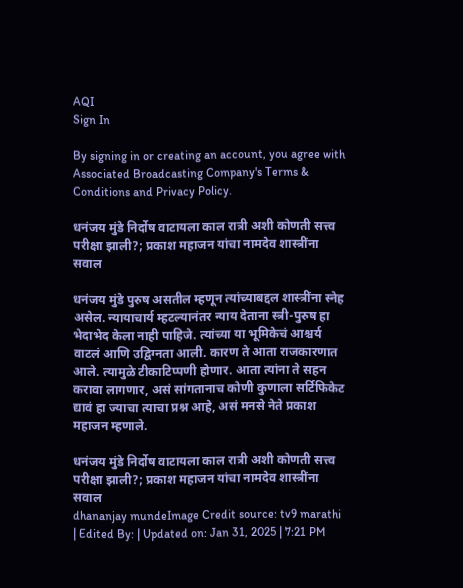AQI
Sign In

By signing in or creating an account, you agree with Associated Broadcasting Company's Terms & Conditions and Privacy Policy.

धनंजय मुंडे निर्दोष वाटायला काल रात्री अशी कोणती सत्त्व परीक्षा झाली?; प्रकाश महाजन यांचा नामदेव शास्त्रींना सवाल

धनंजय मुंडे पुरुष असतील म्हणून त्यांच्याबद्दल शास्त्रींना स्नेह असेल. न्यायाचार्य म्हटल्यानंतर न्याय देताना स्त्री-पुरुष हा भेदाभेद केला नाही पाहिजे. त्यांच्या या भूमिकेचं आश्चर्य वाटलं आणि उद्विग्नता आली. कारण ते आता राजकारणात आले. त्यामुळे टीकाटिप्पणी होणार. आता त्यांना ते सहन करावा लागणार, असं सांगतानाच कोणी कुणाला सर्टिफिकेट द्यावं हा ज्याचा त्याचा प्रश्न आहे, असं मनसे नेते प्रकाश महाजन म्हणाले.

धनंजय मुंडे निर्दोष वाटायला काल रात्री अशी कोणती सत्त्व परीक्षा झाली?; प्रकाश महाजन यांचा नामदेव शास्त्रींना सवाल
dhananjay mundeImage Credit source: tv9 marathi
| Edited By: | Updated on: Jan 31, 2025 | 7:21 PM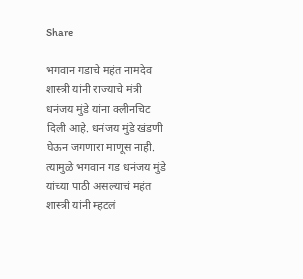Share

भगवान गडाचे महंत नामदेव शास्त्री यांनी राज्याचे मंत्री धनंजय मुंडे यांना क्लीनचिट दिली आहे. धनंजय मुंडे खंडणी घेऊन जगणारा माणूस नाही. त्यामुळे भगवान गड धनंजय मुंडे यांच्या पाठी असल्याचं महंत शास्त्री यांनी म्हटलं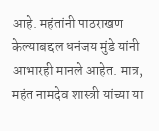आहे. महंतांनी पाठराखण केल्याबद्दल धनंजय मुंडे यांनी आभारही मानले आहेत. मात्र, महंत नामदेव शास्त्री यांच्या या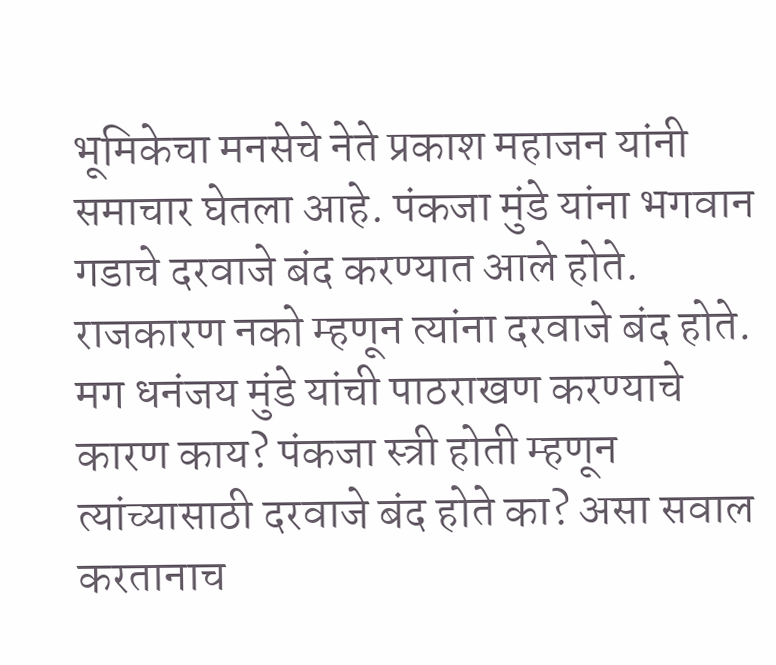भूमिकेचा मनसेचे नेते प्रकाश महाजन यांनी समाचार घेतला आहे. पंकजा मुंडे यांना भगवान गडाचे दरवाजे बंद करण्यात आले होते. राजकारण नको म्हणून त्यांना दरवाजे बंद होते. मग धनंजय मुंडे यांची पाठराखण करण्याचे कारण काय? पंकजा स्त्री होती म्हणून त्यांच्यासाठी दरवाजे बंद होते का? असा सवाल करतानाच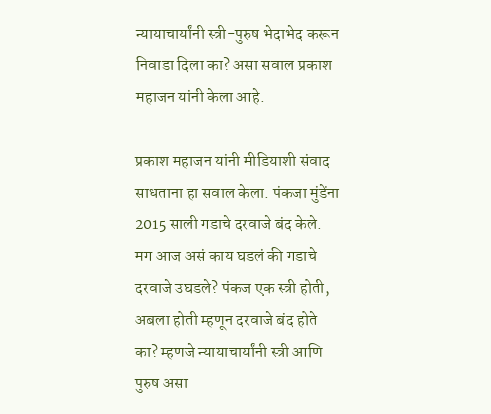न्यायाचार्यांनी स्त्री-पुरुष भेदाभेद करून निवाडा दिला का? असा सवाल प्रकाश महाजन यांनी केला आहे.

प्रकाश महाजन यांनी मीडियाशी संवाद साधताना हा सवाल केला. पंकजा मुंडेंना 2015 साली गडाचे दरवाजे बंद केले. मग आज असं काय घडलं की गडाचे दरवाजे उघडले? पंकज एक स्त्री होती, अबला होती म्हणून दरवाजे बंद होते का? म्हणजे न्यायाचार्यांनी स्त्री आणि पुरुष असा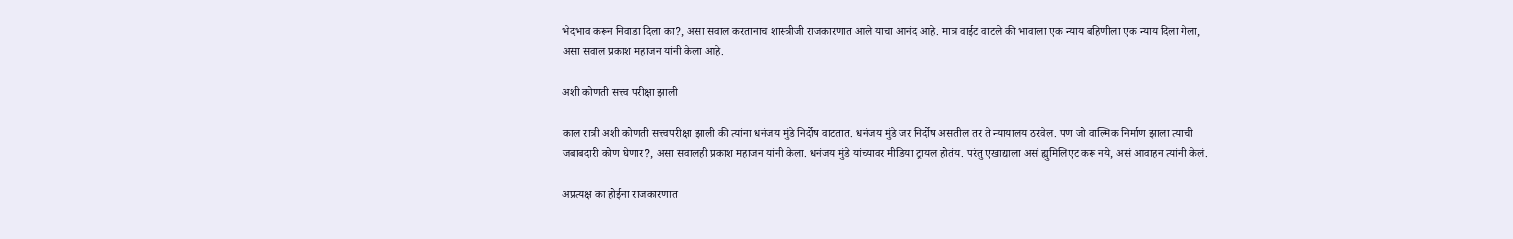भेदभाव करून निवाडा दिला का?, असा सवाल करतानाच शास्त्रीजी राजकारणात आले याचा आनंद आहे. मात्र वाईट वाटले की भावाला एक न्याय बहिणीला एक न्याय दिला गेला, असा सवाल प्रकाश महाजन यांनी केला आहे.

अशी कोणती सत्त्व परीक्षा झाली

काल रात्री अशी कोणती सत्त्वपरीक्षा झाली की त्यांना धनंजय मुंडे निर्दोष वाटतात. धनंजय मुंडे जर निर्दोष असतील तर ते न्यायालय ठरवेल. पण जो वाल्मिक निर्माण झाला त्याची जबाबदारी कोण घेणार?, असा सवालही प्रकाश महाजन यांनी केला. धनंजय मुंडे यांच्यावर मीडिया ट्रायल होतंय. परंतु एखाद्याला असं ह्युमिलिएट करू नये, असं आवाहन त्यांनी केलं.

अप्रत्यक्ष का होईना राजकारणात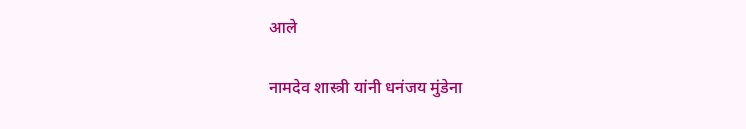आले

नामदेव शास्त्री यांनी धनंजय मुंडेना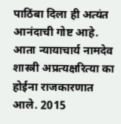पाठिंबा दिला ही अत्यंत आनंदाची गोष्ट आहे. आता न्यायाचार्य नामदेव शास्त्री अप्रत्यक्षरित्या का होईना राजकारणात आले. 2015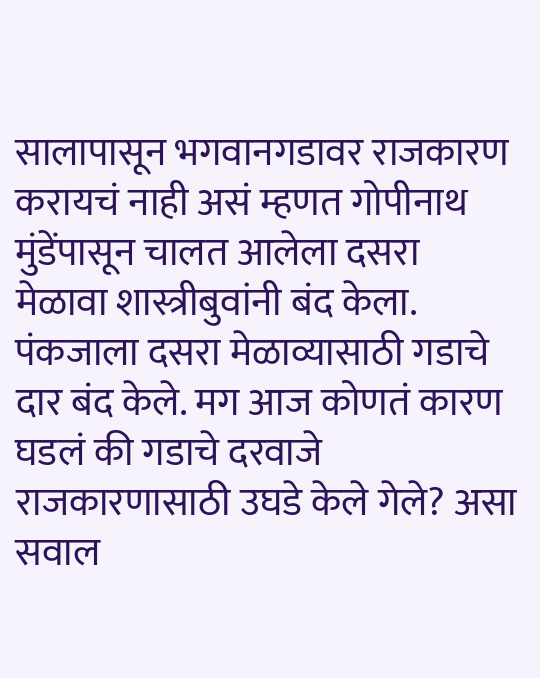सालापासून भगवानगडावर राजकारण करायचं नाही असं म्हणत गोपीनाथ मुंडेंपासून चालत आलेला दसरा मेळावा शास्त्रीबुवांनी बंद केला. पंकजाला दसरा मेळाव्यासाठी गडाचे दार बंद केले. मग आज कोणतं कारण घडलं की गडाचे दरवाजे राजकारणासाठी उघडे केले गेले? असा सवाल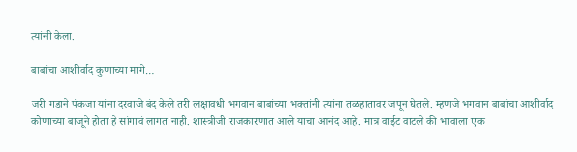त्यांनी केला.

बाबांचा आशीर्वाद कुणाच्या मागे…

जरी गडाने पंकजा यांना दरवाजे बंद केले तरी लक्षावधी भगवान बाबांच्या भक्तांनी त्यांना तळहातावर जपून घेतले. म्हणजे भगवान बाबांचा आशीर्वाद कोणाच्या बाजूने होता हे सांगावं लागत नाही. शास्त्रीजी राजकारणात आले याचा आनंद आहे. मात्र वाईट वाटले की भावाला एक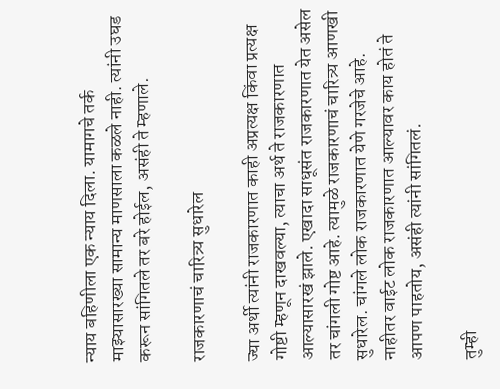न्याय बहिणीला एक न्याय दिला. यामागचे तर्क माझ्यासारख्या सामान्य माणसाला कळले नाही. त्यांनी उघड करून सांगितले तर बरे होईल, असंही ते म्हणाले.

राजकारणाचं चारित्र्य सुधारेल

ज्या अर्थी त्यांनी राजकारणात काही अप्रत्यक्ष किंवा प्रत्यक्ष गोष्टी म्हणून दाखवल्या, त्याचा अर्थ ते राजकारणात आल्यासारखं झाले. एखादा साधूसंत राजकारणात येत असेल तर चांगली गोष्ट आहे. त्यामुळे राजकारणाचं चारित्र्य आणखी सुधारेल. चांगले लोक राजकारणात येणे गरजेचे आहे. नाहीतर वाईट लोक राजकारणात आल्यावर काय होतं ते आपण पाहतोय, असंही त्यांनी सांगितलं.

तुम्ही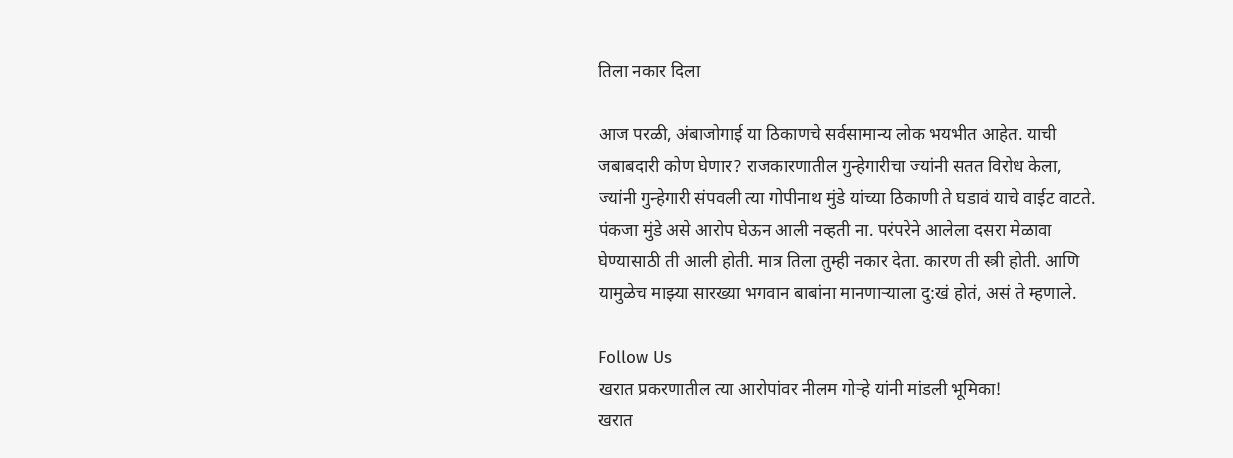तिला नकार दिला

आज परळी, अंबाजोगाई या ठिकाणचे सर्वसामान्य लोक भयभीत आहेत. याची जबाबदारी कोण घेणार? राजकारणातील गुन्हेगारीचा ज्यांनी सतत विरोध केला, ज्यांनी गुन्हेगारी संपवली त्या गोपीनाथ मुंडे यांच्या ठिकाणी ते घडावं याचे वाईट वाटते. पंकजा मुंडे असे आरोप घेऊन आली नव्हती ना. परंपरेने आलेला दसरा मेळावा घेण्यासाठी ती आली होती. मात्र तिला तुम्ही नकार देता. कारण ती स्त्री होती. आणि यामुळेच माझ्या सारख्या भगवान बाबांना मानणाऱ्याला दु:खं होतं, असं ते म्हणाले.

Follow Us
खरात प्रकरणातील त्या आरोपांवर नीलम गोऱ्हे यांनी मांडली भूमिका!
खरात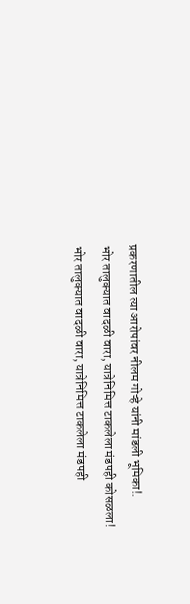प्रकरणातील त्या आरोपांवर नीलम गोऱ्हे यांनी मांडली भूमिका!.
भोर तालुक्यात वादळी वारा, यात्रेनिमित्त टाकलेला मंडपही कोसळला!
भोर तालुक्यात वादळी वारा, यात्रेनिमित्त टाकलेला मंडपही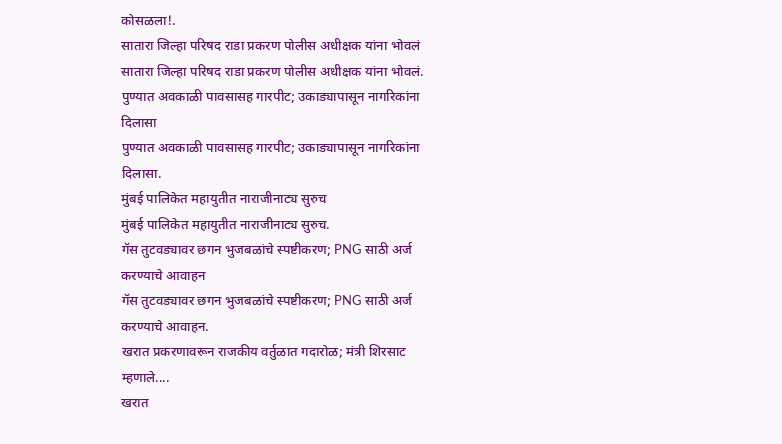कोसळला!.
सातारा जिल्हा परिषद राडा प्रकरण पोलीस अधीक्षक यांना भोवलं
सातारा जिल्हा परिषद राडा प्रकरण पोलीस अधीक्षक यांना भोवलं.
पुण्यात अवकाळी पावसासह गारपीट; उकाड्यापासून नागरिकांना दिलासा
पुण्यात अवकाळी पावसासह गारपीट; उकाड्यापासून नागरिकांना दिलासा.
मुंबई पालिकेत महायुतीत नाराजीनाट्य सुरुच
मुंबई पालिकेत महायुतीत नाराजीनाट्य सुरुच.
गॅस तुटवड्यावर छगन भुजबळांचे स्पष्टीकरण; PNG साठी अर्ज करण्याचे आवाहन
गॅस तुटवड्यावर छगन भुजबळांचे स्पष्टीकरण; PNG साठी अर्ज करण्याचे आवाहन.
खरात प्रकरणावरून राजकीय वर्तुळात गदारोळ; मंत्री शिरसाट म्हणाले....
खरात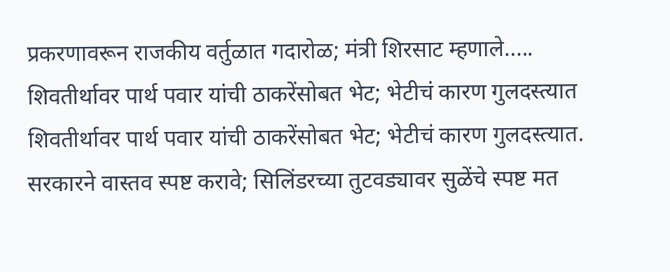प्रकरणावरून राजकीय वर्तुळात गदारोळ; मंत्री शिरसाट म्हणाले.....
शिवतीर्थावर पार्थ पवार यांची ठाकरेंसोबत भेट; भेटीचं कारण गुलदस्त्यात
शिवतीर्थावर पार्थ पवार यांची ठाकरेंसोबत भेट; भेटीचं कारण गुलदस्त्यात.
सरकारने वास्तव स्पष्ट करावे; सिलिंडरच्या तुटवड्यावर सुळेंचे स्पष्ट मत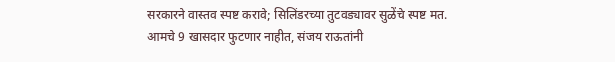सरकारने वास्तव स्पष्ट करावे; सिलिंडरच्या तुटवड्यावर सुळेंचे स्पष्ट मत.
आमचे 9 खासदार फुटणार नाहीत, संजय राऊतांनी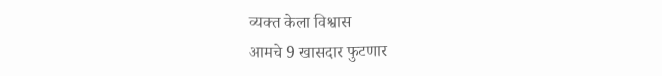व्यक्त केला विश्वास
आमचे 9 खासदार फुटणार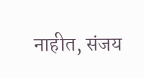नाहीत, संजय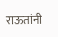राऊतांनी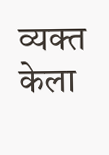व्यक्त केला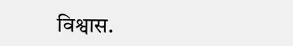विश्वास.